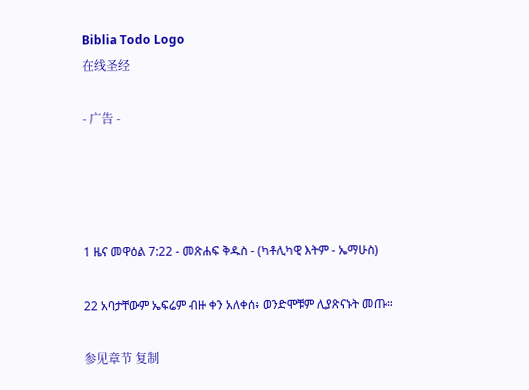Biblia Todo Logo
在线圣经

- 广告 -




1 ዜና መዋዕል 7:22 - መጽሐፍ ቅዱስ - (ካቶሊካዊ እትም - ኤማሁስ)

22 አባታቸውም ኤፍሬም ብዙ ቀን አለቀሰ፥ ወንድሞቹም ሊያጽናኑት መጡ።

参见章节 复制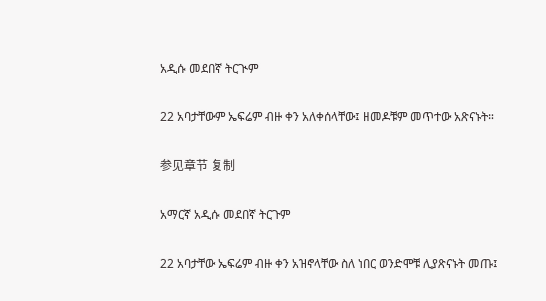አዲሱ መደበኛ ትርጒም

22 አባታቸውም ኤፍሬም ብዙ ቀን አለቀሰላቸው፤ ዘመዶቹም መጥተው አጽናኑት።

参见章节 复制

አማርኛ አዲሱ መደበኛ ትርጉም

22 አባታቸው ኤፍሬም ብዙ ቀን አዝኖላቸው ስለ ነበር ወንድሞቹ ሊያጽናኑት መጡ፤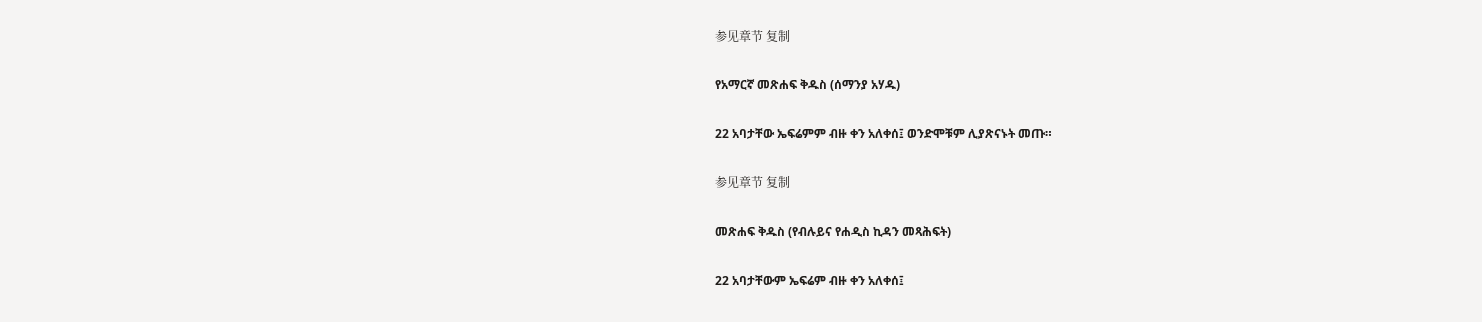参见章节 复制

የአማርኛ መጽሐፍ ቅዱስ (ሰማንያ አሃዱ)

22 አባታቸው ኤፍሬምም ብዙ ቀን አለቀሰ፤ ወንድሞቹም ሊያጽናኑት መጡ።

参见章节 复制

መጽሐፍ ቅዱስ (የብሉይና የሐዲስ ኪዳን መጻሕፍት)

22 አባታቸውም ኤፍሬም ብዙ ቀን አለቀሰ፤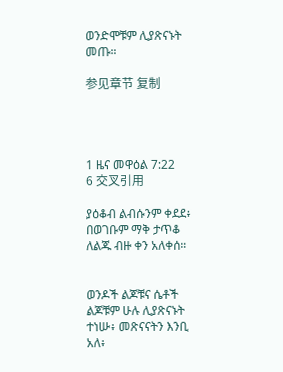ወንድሞቹም ሊያጽናኑት መጡ።

参见章节 复制




1 ዜና መዋዕል 7:22
6 交叉引用

ያዕቆብ ልብሱንም ቀደደ፥ በወገቡም ማቅ ታጥቆ ለልጁ ብዙ ቀን አለቀሰ።


ወንዶች ልጆቹና ሴቶች ልጆቹም ሁሉ ሊያጽናኑት ተነሡ፥ መጽናናትን እንቢ አለ፥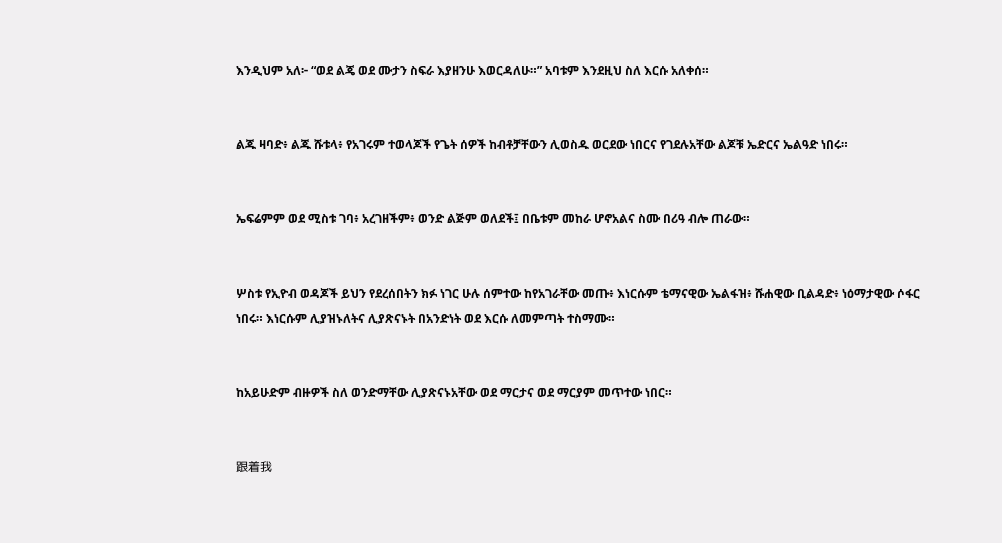እንዲህም አለ፦ “ወደ ልጄ ወደ ሙታን ስፍራ እያዘንሁ እወርዳለሁ።” አባቱም እንደዚህ ስለ እርሱ አለቀሰ።


ልጁ ዛባድ፥ ልጁ ሹቱላ፥ የአገሩም ተወላጆች የጌት ሰዎች ከብቶቻቸውን ሊወስዱ ወርደው ነበርና የገደሉአቸው ልጆቹ ኤድርና ኤልዓድ ነበሩ።


ኤፍሬምም ወደ ሚስቱ ገባ፥ አረገዘችም፥ ወንድ ልጅም ወለደች፤ በቤቱም መከራ ሆኖአልና ስሙ በሪዓ ብሎ ጠራው።


ሦስቱ የኢዮብ ወዳጆች ይህን የደረሰበትን ክፉ ነገር ሁሉ ሰምተው ከየአገራቸው መጡ፥ እነርሱም ቴማናዊው ኤልፋዝ፥ ሹሐዊው ቢልዳድ፥ ነዕማታዊው ሶፋር ነበሩ። እነርሱም ሊያዝኑለትና ሊያጽናኑት በአንድነት ወደ እርሱ ለመምጣት ተስማሙ።


ከአይሁድም ብዙዎች ስለ ወንድማቸው ሊያጽናኑአቸው ወደ ማርታና ወደ ማርያም መጥተው ነበር።


跟着我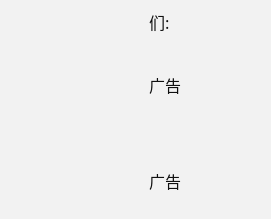们:

广告


广告